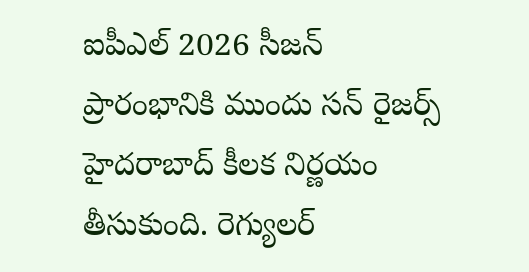ఐపీఎల్ 2026 సీజన్ ప్రారంభానికి ముందు సన్ రైజర్స్ హైదరాబాద్ కీలక నిర్ణయం తీసుకుంది. రెగ్యులర్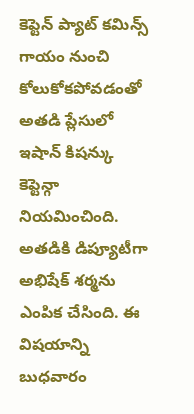కెప్టెన్ ప్యాట్ కమిన్స్ గాయం నుంచి కోలుకోకపోవడంతో అతడి ప్లేసులో ఇషాన్ కిషన్కు కెప్టెన్గా నియమించింది. అతడికి డిప్యూటీగా అభిషేక్ శర్మను ఎంపిక చేసింది. ఈ విషయాన్ని బుధవారం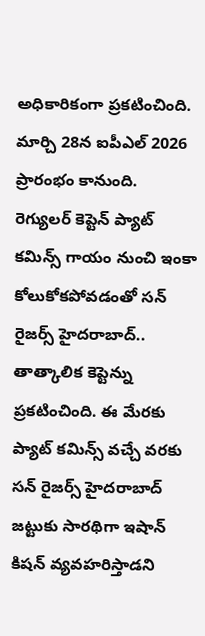అధికారికంగా ప్రకటించింది. మార్చి 28న ఐపీఎల్ 2026 ప్రారంభం కానుంది.
రెగ్యులర్ కెప్టెన్ ప్యాట్ కమిన్స్ గాయం నుంచి ఇంకా కోలుకోకపోవడంతో సన్ రైజర్స్ హైదరాబాద్.. తాత్కాలిక కెప్టెన్ను ప్రకటించింది. ఈ మేరకు ప్యాట్ కమిన్స్ వచ్చే వరకు సన్ రైజర్స్ హైదరాబాద్ జట్టుకు సారథిగా ఇషాన్ కిషన్ వ్యవహరిస్తాడని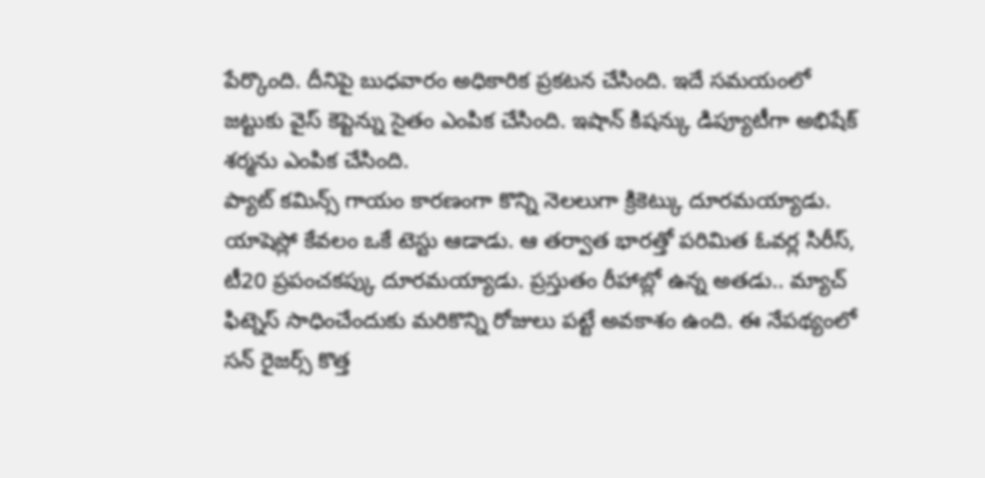పేర్కొంది. దీనిపై బుధవారం అధికారిక ప్రకటన చేసింది. ఇదే సమయంలో జట్టుకు వైస్ కెప్టెన్ను సైతం ఎంపిక చేసింది. ఇషాన్ కిషన్కు డిప్యూటీగా అభిషేక్ శర్మను ఎంపిక చేసింది.
ప్యాట్ కమిన్స్ గాయం కారణంగా కొన్ని నెలలుగా క్రికెట్కు దూరమయ్యాడు. యాషెస్లో కేవలం ఒకే టెస్టు ఆడాడు. ఆ తర్వాత భారత్తో పరిమిత ఓవర్ల సిరీస్, టీ20 ప్రపంచకప్కు దూరమయ్యాడు. ప్రస్తుతం రీహాబ్లో ఉన్న అతడు.. మ్యాచ్ ఫిట్నెస్ సాధించేందుకు మరికొన్ని రోజులు పట్టే అవకాశం ఉంది. ఈ నేపథ్యంలో సన్ రైజర్స్ కొత్త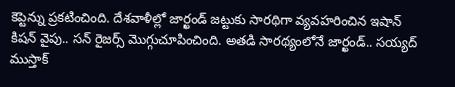కెప్టెన్ను ప్రకటించింది. దేశవాళీల్లో జార్ఖండ్ జట్టుకు సారథిగా వ్యవహరించిన ఇషాన్ కిషన్ వైపు.. సన్ రైజర్స్ మొగ్గుచూపించింది. అతడి సారథ్యంలోనే జార్ఖండ్.. సయ్యద్ ముస్తాక్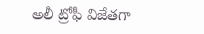అలీ ట్రోఫీ విజేతగా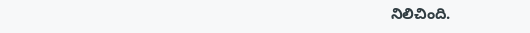నిలిచింది.